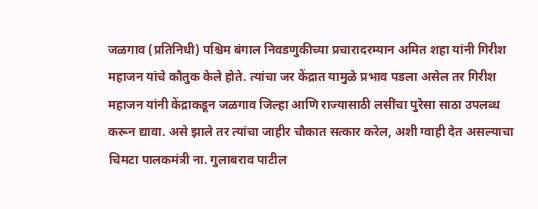जळगाव (प्रतिनिधी) पश्चिम बंगाल निवडणुकीच्या प्रचारादरम्यान अमित शहा यांनी गिरीश महाजन यांचे कौतुक केले होते. त्यांचा जर केंद्रात यामुळे प्रभाव पडला असेल तर गिरीश महाजन यांनी केंद्राकडून जळगाव जिल्हा आणि राज्यासाठी लसींचा पुरेसा साठा उपलब्ध करून द्यावा. असे झाले तर त्यांचा जाहीर चौकात सत्कार करेल, अशी ग्वाही देत असल्याचा चिमटा पालकमंत्री ना. गुलाबराव पाटील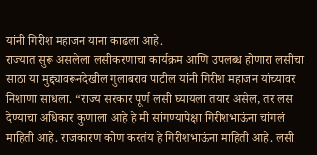यांनी गिरीश महाजन याना काढला आहे.
राज्यात सुरू असलेला लसीकरणाचा कार्यक्रम आणि उपलब्ध होणारा लसीचा साठा या मुद्द्यावरूनदेखील गुलाबराव पाटील यांनी गिरीश महाजन यांच्यावर निशाणा साधला. “राज्य सरकार पूर्ण लसी घ्यायला तयार असेल, तर लस देण्याचा अधिकार कुणाला आहे हे मी सांगण्यापेक्षा गिरीशभाऊंना चांगलं माहिती आहे. राजकारण कोण करतंय हे गिरीशभाऊंना माहिती आहे. लसी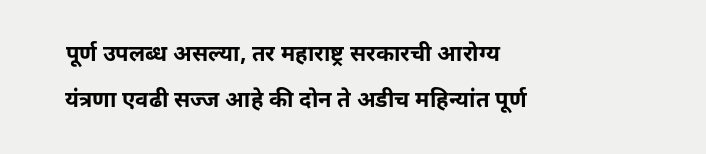पूर्ण उपलब्ध असल्या, तर महाराष्ट्र सरकारची आरोग्य यंत्रणा एवढी सज्ज आहे की दोन ते अडीच महिन्यांत पूर्ण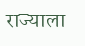राज्याला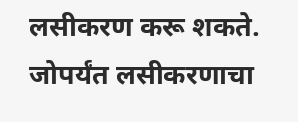लसीकरण करू शकते. जोपर्यंत लसीकरणाचा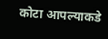कोटा आपल्याकडे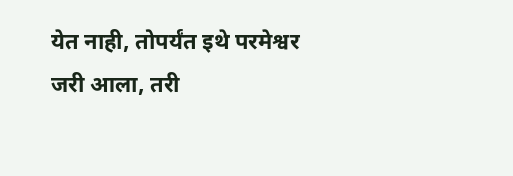येत नाही, तोपर्यंत इथे परमेश्वर जरी आला, तरी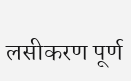लसीकरण पूर्ण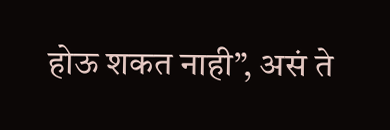होऊ शकत नाही”, असं ते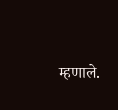म्हणाले.